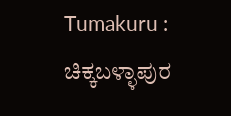Tumakuru : ಚಿಕ್ಕಬಳ್ಳಾಪುರ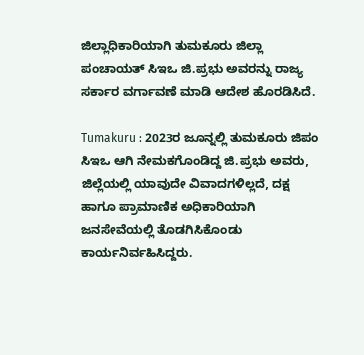ಜಿಲ್ಲಾಧಿಕಾರಿಯಾಗಿ ತುಮಕೂರು ಜಿಲ್ಲಾ ಪಂಚಾಯತ್ ಸಿಇಒ ಜಿ.ಪ್ರಭು ಅವರನ್ನು ರಾಜ್ಯ ಸರ್ಕಾರ ವರ್ಗಾವಣೆ ಮಾಡಿ ಆದೇಶ ಹೊರಡಿಸಿದೆ.

Tumakuru : 2023ರ ಜೂನ್ನಲ್ಲಿ ತುಮಕೂರು ಜಿಪಂ ಸಿಇಒ ಆಗಿ ನೇಮಕಗೊಂಡಿದ್ದ ಜಿ.ಪ್ರಭು ಅವರು, ಜಿಲ್ಲೆಯಲ್ಲಿ ಯಾವುದೇ ವಿವಾದಗಳಿಲ್ಲದೆ, ದಕ್ಷ ಹಾಗೂ ಪ್ರಾಮಾಣಿಕ ಅಧಿಕಾರಿಯಾಗಿ ಜನಸೇವೆಯಲ್ಲಿ ತೊಡಗಿಸಿಕೊಂಡು ಕಾರ್ಯನಿರ್ವಹಿಸಿದ್ದರು.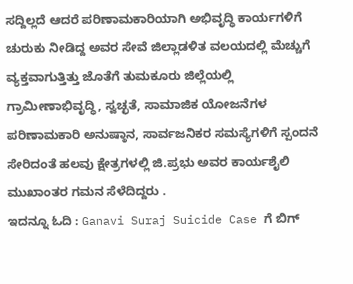ಸದ್ದಿಲ್ಲದೆ ಆದರೆ ಪರಿಣಾಮಕಾರಿಯಾಗಿ ಅಭಿವೃದ್ಧಿ ಕಾರ್ಯಗಳಿಗೆ ಚುರುಕು ನೀಡಿದ್ದ ಅವರ ಸೇವೆ ಜಿಲ್ಲಾಡಳಿತ ವಲಯದಲ್ಲಿ ಮೆಚ್ಚುಗೆ ವ್ಯಕ್ತವಾಗುತ್ತಿತ್ತು ಜೊತೆಗೆ ತುಮಕೂರು ಜಿಲ್ಲೆಯಲ್ಲಿ ಗ್ರಾಮೀಣಾಭಿವೃದ್ಧಿ, ಸ್ವಚ್ಛತೆ, ಸಾಮಾಜಿಕ ಯೋಜನೆಗಳ ಪರಿಣಾಮಕಾರಿ ಅನುಷ್ಠಾನ, ಸಾರ್ವಜನಿಕರ ಸಮಸ್ಯೆಗಳಿಗೆ ಸ್ಪಂದನೆ ಸೇರಿದಂತೆ ಹಲವು ಕ್ಷೇತ್ರಗಳಲ್ಲಿ ಜಿ.ಪ್ರಭು ಅವರ ಕಾರ್ಯಶೈಲಿ ಮುಖಾಂತರ ಗಮನ ಸೆಳೆದಿದ್ದರು .
ಇದನ್ನೂ ಓದಿ : Ganavi Suraj Suicide Case ಗೆ ಬಿಗ್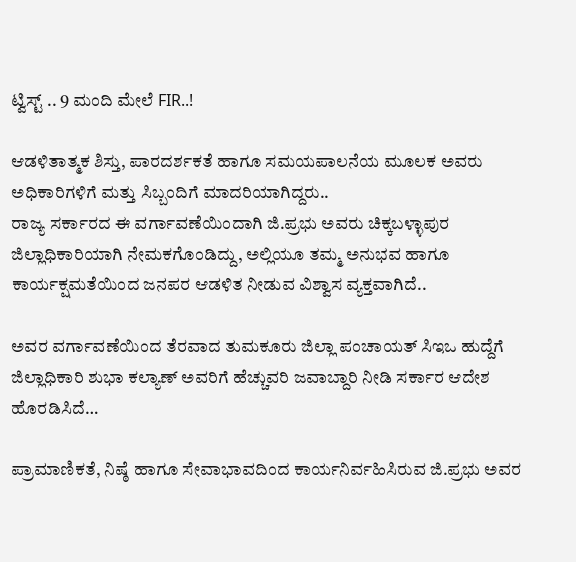ಟ್ವಿಸ್ಟ್ .. 9 ಮಂದಿ ಮೇಲೆ FIR..!

ಆಡಳಿತಾತ್ಮಕ ಶಿಸ್ತು, ಪಾರದರ್ಶಕತೆ ಹಾಗೂ ಸಮಯಪಾಲನೆಯ ಮೂಲಕ ಅವರು ಅಧಿಕಾರಿಗಳಿಗೆ ಮತ್ತು ಸಿಬ್ಬಂದಿಗೆ ಮಾದರಿಯಾಗಿದ್ದರು..
ರಾಜ್ಯ ಸರ್ಕಾರದ ಈ ವರ್ಗಾವಣೆಯಿಂದಾಗಿ ಜಿ.ಪ್ರಭು ಅವರು ಚಿಕ್ಕಬಳ್ಳಾಪುರ ಜಿಲ್ಲಾಧಿಕಾರಿಯಾಗಿ ನೇಮಕಗೊಂಡಿದ್ದು, ಅಲ್ಲಿಯೂ ತಮ್ಮ ಅನುಭವ ಹಾಗೂ ಕಾರ್ಯಕ್ಷಮತೆಯಿಂದ ಜನಪರ ಆಡಳಿತ ನೀಡುವ ವಿಶ್ವಾಸ ವ್ಯಕ್ತವಾಗಿದೆ..

ಅವರ ವರ್ಗಾವಣೆಯಿಂದ ತೆರವಾದ ತುಮಕೂರು ಜಿಲ್ಲಾ ಪಂಚಾಯತ್ ಸಿಇಒ ಹುದ್ದೆಗೆ ಜಿಲ್ಲಾಧಿಕಾರಿ ಶುಭಾ ಕಲ್ಯಾಣ್ ಅವರಿಗೆ ಹೆಚ್ಚುವರಿ ಜವಾಬ್ದಾರಿ ನೀಡಿ ಸರ್ಕಾರ ಆದೇಶ ಹೊರಡಿಸಿದೆ…

ಪ್ರಾಮಾಣಿಕತೆ, ನಿಷ್ಠೆ ಹಾಗೂ ಸೇವಾಭಾವದಿಂದ ಕಾರ್ಯನಿರ್ವಹಿಸಿರುವ ಜಿ.ಪ್ರಭು ಅವರ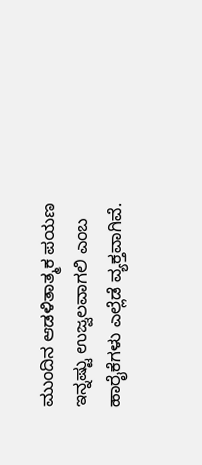ಮುಂದಿನ ಆಡಳಿತಾತ್ಮಕ ಪಯಣ ಇನ್ನಷ್ಟು ಉಜ್ವಲವಾಗಲಿ ಎಂಬ ಹಾರೈಕೆಗಳು ಎಲ್ಲೆಡೆ ವ್ಯಕ್ತವಾಗಿವೆ.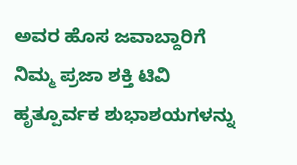ಅವರ ಹೊಸ ಜವಾಬ್ದಾರಿಗೆ ನಿಮ್ಮ ಪ್ರಜಾ ಶಕ್ತಿ ಟಿವಿ ಹೃತ್ಪೂರ್ವಕ ಶುಭಾಶಯಗಳನ್ನು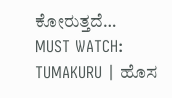ಕೋರುತ್ತದೆ…
MUST WATCH: TUMAKURU | ಹೊಸ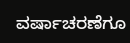ವರ್ಷಾಚರಣೆಗೂ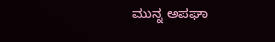ಮುನ್ನ ಅಪಘಾ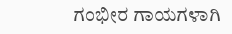ಗಂಭೀರ ಗಾಯಗಳಾಗಿ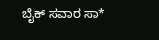ಬೈಕ್ ಸವಾರ ಸಾ*